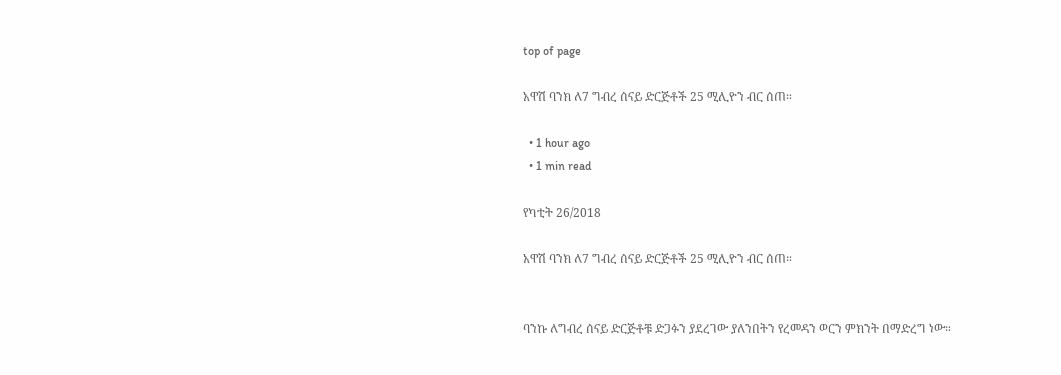top of page

አዋሽ ባንክ ለ7 ግብረ ሰናይ ድርጅቶች 25 ሚሊዮን ብር ሰጠ።

  • 1 hour ago
  • 1 min read

የካቲት 26/2018

አዋሽ ባንክ ለ7 ግብረ ሰናይ ድርጅቶች 25 ሚሊዮን ብር ሰጠ።


ባንኩ ለግብረ ሰናይ ድርጅቶቹ ድጋፉን ያደረገው ያለንበትን የረመዳን ወርን ምክንት በማድረግ ነው።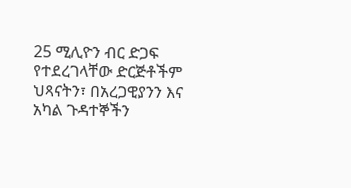25 ሚሊዮን ብር ድጋፍ የተደረገላቸው ድርጅቶችም ህጻናትን፣ በአረጋዊያንን እና አካል ጉዳተኞችን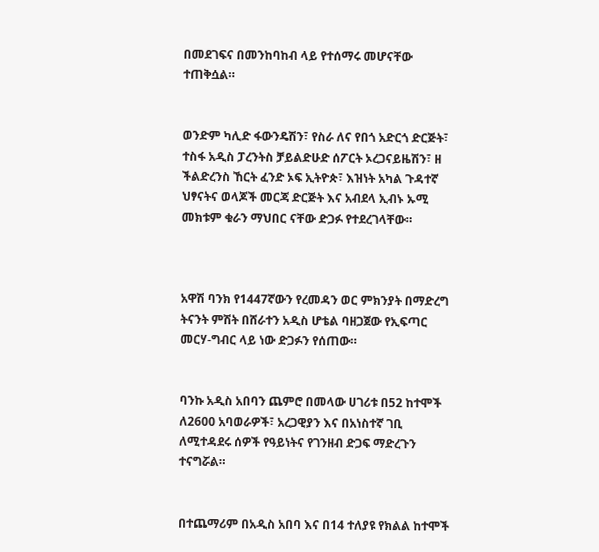በመደገፍና በመንከባከብ ላይ የተሰማሩ መሆናቸው ተጠቅሷል።


ወንድም ካሊድ ፋውንዴሽን፣ የስራ ለና የበጎ አድርጎ ድርጅት፣ ተስፋ አዲስ ፓረንትስ ቻይልድሁድ ሰፖርት ኦረጋናይዜሽን፣ ዘ ችልድረንስ ኸርት ፈንድ ኦፍ ኢትዮጵ፣ እዝነት አካል ጉዳተኛ ህፃናትና ወላጆች መርጃ ድርጅት እና አብደላ ኢብኑ ኡሚ መክቱም ቁራን ማህበር ናቸው ድጋፉ የተደረገላቸው።



አዋሽ ባንክ የ1447ኛውን የረመዳን ወር ምክንያት በማድረግ ትናንት ምሽት በሸራተን አዲስ ሆቴል ባዘጋጀው የኢፍጣር መርሃ-ግብር ላይ ነው ድጋፉን የሰጠው።


ባንኩ አዲስ አበባን ጨምሮ በመላው ሀገሪቱ በ52 ከተሞች ለ2600 አባወራዎች፣ አረጋዊያን እና በአነስተኛ ገቢ ለሚተዳደሩ ሰዎች የዓይነትና የገንዘብ ድጋፍ ማድረጉን ተናግሯል።


በተጨማሪም በአዲስ አበባ እና በ14 ተለያዩ የክልል ከተሞች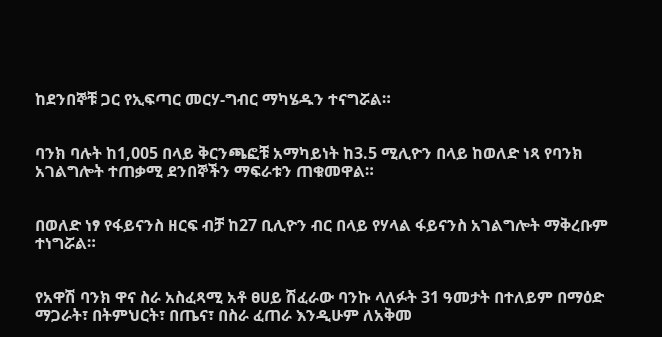ከደንበኞቹ ጋር የኢፍጣር መርሃ-ግብር ማካሄዱን ተናግሯል።


ባንክ ባሉት ከ1,005 በላይ ቅርንጫፎቹ አማካይነት ከ3.5 ሚሊዮን በላይ ከወለድ ነጻ የባንክ አገልግሎት ተጠቃሚ ደንበኞችን ማፍራቱን ጠቁመዋል።


በወለድ ነፃ የፋይናንስ ዘርፍ ብቻ ከ27 ቢሊዮን ብር በላይ የሃላል ፋይናንስ አገልግሎት ማቅረቡም ተነግሯል።


የአዋሽ ባንክ ዋና ስራ አስፈጻሚ አቶ ፀሀይ ሽፈራው ባንኩ ላለፉት 31 ዓመታት በተለይም በማዕድ ማጋራት፣ በትምህርት፣ በጤና፣ በስራ ፈጠራ እንዲሁም ለአቅመ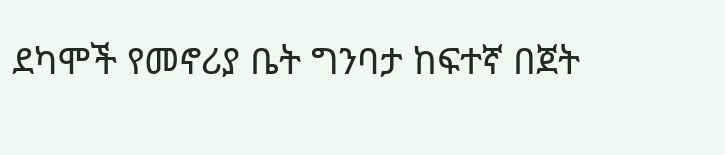ደካሞች የመኖሪያ ቤት ግንባታ ከፍተኛ በጀት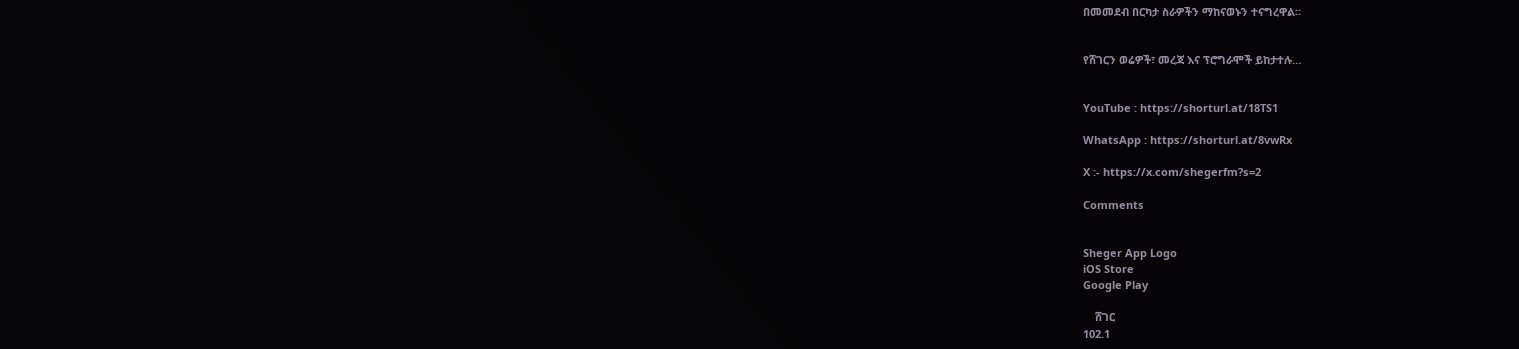በመመደብ በርካታ ስራዎችን ማከናወኑን ተናግረዋል።


የሸገርን ወሬዎች፣ መረጃ እና ፕሮግራሞች ይከታተሉ…


YouTube : https://shorturl.at/18TS1

WhatsApp : https://shorturl.at/8vwRx

X :- https://x.com/shegerfm?s=2

Comments


Sheger App Logo
iOS Store
Google Play

    ሸገር
102.1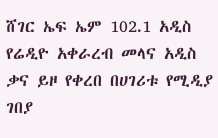ሸገር ኤፍ ኤም 102.1 አዲስ የሬዲዮ አቀራረብ መላና አዲስ ቃና ይዞ የቀረበ በሀገሪቱ የሚዲያ ገበያ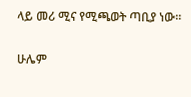ላይ መሪ ሚና የሚጫወት ጣቢያ ነው፡፡

ሁሌም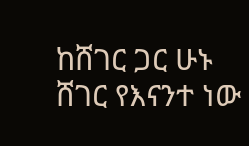ከሸገር ጋር ሁኑ
ሸገር የእናንተ ነው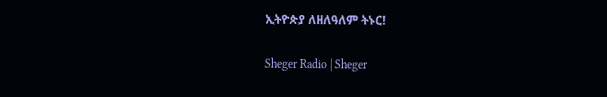ኢትዮጵያ ለዘለዓለም ትኑር!

Sheger Radio | Sheger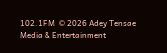102.1FM  © 2026 Adey Tensae Media & Entertainment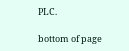PLC.

bottom of page